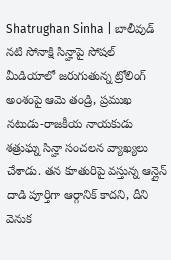Shatrughan Sinha | బాలీవుడ్ నటి సోనాక్షి సిన్హాపై సోషల్ మీడియాలో జరుగుతున్న ట్రోలింగ్ అంశంపై ఆమె తండ్రి, ప్రముఖ నటుడు-రాజకీయ నాయకుడు శత్రుఘ్న సిన్హా సంచలన వ్యాఖ్యలు చేశాడు. తన కూతురిపై వస్తున్న ఆన్లైన్ దాడి పూర్తిగా ఆర్గానిక్ కాదని, దీని వెనుక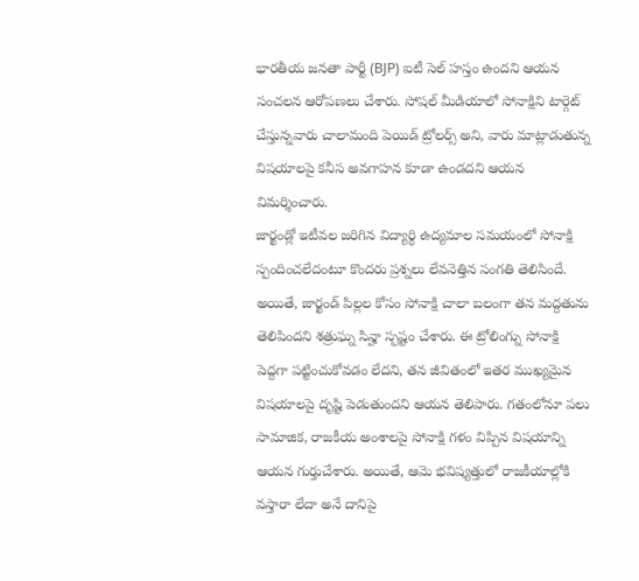భారతీయ జనతా పార్టీ (BJP) ఐటీ సెల్ హస్తం ఉందని ఆయన సంచలన ఆరోపణలు చేశారు. సోషల్ మీడియాలో సోనాక్షిని టార్గెట్ చేస్తున్నవారు చాలామంది పెయిడ్ ట్రోలర్స్ అని, వారు మాట్లాడుతున్న విషయాలపై కనీస అవగాహన కూడా ఉండదని ఆయన విమర్శించారు.
జార్ఖండ్లో ఇటీవల జరిగిన విద్యార్థి ఉద్యమాల సమయంలో సోనాక్షి స్పందించలేదంటూ కొందరు ప్రశ్నలు లేవనెత్తిన సంగతి తెలిసిందే. అయితే, జార్ఖండ్ పిల్లల కోసం సోనాక్షి చాలా బలంగా తన మద్దతును తెలిపిందని శత్రుఘ్న సిన్హా స్పష్టం చేశారు. ఈ ట్రోలింగ్ను సోనాక్షి పెద్దగా పట్టించుకోవడం లేదని, తన జీవితంలో ఇతర ముఖ్యమైన విషయాలపై దృష్టి పెడుతుందని ఆయన తెలిపారు. గతంలోనూ పలు సామాజిక, రాజకీయ అంశాలపై సోనాక్షి గళం విప్పిన విషయాన్ని ఆయన గుర్తుచేశారు. అయితే, ఆమె భవిష్యత్తులో రాజకీయాల్లోకి వస్తారా లేదా అనే దానిపై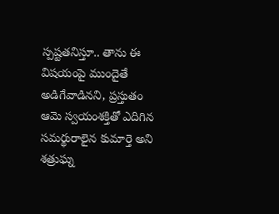స్పష్టతనిస్తూ.. తాను ఈ విషయంపై ముందైతే అడిగేవాడినని, ప్రస్తుతం ఆమె స్వయంశక్తితో ఎదిగిన సమర్థురాలైన కుమార్తె అని శత్రుఘ్న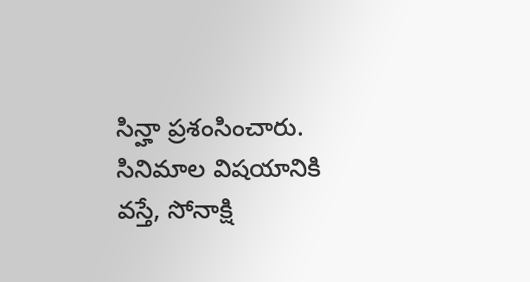సిన్హా ప్రశంసించారు. సినిమాల విషయానికి వస్తే, సోనాక్షి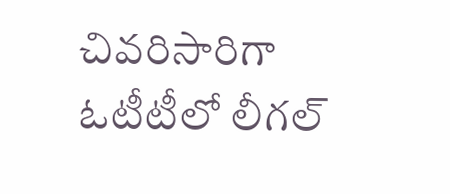చివరిసారిగా ఓటీటీలో లీగల్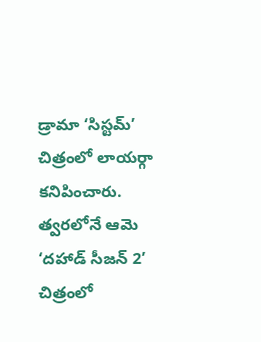డ్రామా ‘సిస్టమ్’ చిత్రంలో లాయర్గా కనిపించారు. త్వరలోనే ఆమె ‘దహాడ్ సీజన్ 2’ చిత్రంలో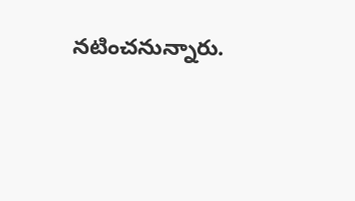నటించనున్నారు.